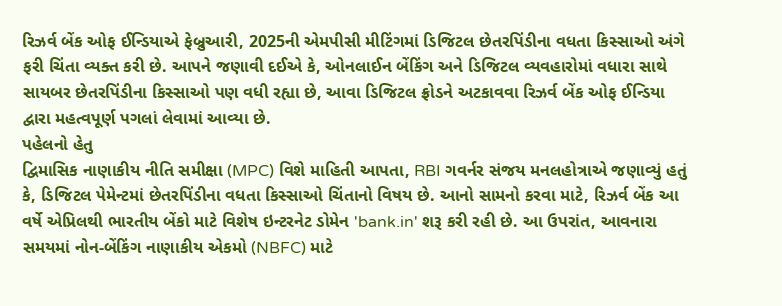રિઝર્વ બેંક ઓફ ઈન્ડિયાએ ફેબ્રુઆરી, 2025ની એમપીસી મીટિંગમાં ડિજિટલ છેતરપિંડીના વધતા કિસ્સાઓ અંગે ફરી ચિંતા વ્યક્ત કરી છે. આપને જણાવી દઈએ કે, ઓનલાઈન બેંકિંગ અને ડિજિટલ વ્યવહારોમાં વધારા સાથે સાયબર છેતરપિંડીના કિસ્સાઓ પણ વધી રહ્યા છે, આવા ડિજિટલ ફ્રોડને અટકાવવા રિઝર્વ બેંક ઓફ ઈન્ડિયા દ્વારા મહત્વપૂર્ણ પગલાં લેવામાં આવ્યા છે.
પહેલનો હેતુ
દ્વિમાસિક નાણાકીય નીતિ સમીક્ષા (MPC) વિશે માહિતી આપતા, RBI ગવર્નર સંજય મનલહોત્રાએ જણાવ્યું હતું કે, ડિજિટલ પેમેન્ટમાં છેતરપિંડીના વધતા કિસ્સાઓ ચિંતાનો વિષય છે. આનો સામનો કરવા માટે, રિઝર્વ બેંક આ વર્ષે એપ્રિલથી ભારતીય બેંકો માટે વિશેષ ઇન્ટરનેટ ડોમેન 'bank.in' શરૂ કરી રહી છે. આ ઉપરાંત, આવનારા સમયમાં નોન-બેંકિંગ નાણાકીય એકમો (NBFC) માટે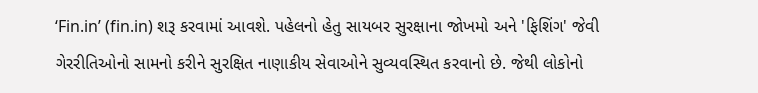‘Fin.in’ (fin.in) શરૂ કરવામાં આવશે. પહેલનો હેતુ સાયબર સુરક્ષાના જોખમો અને 'ફિશિંગ' જેવી ગેરરીતિઓનો સામનો કરીને સુરક્ષિત નાણાકીય સેવાઓને સુવ્યવસ્થિત કરવાનો છે. જેથી લોકોનો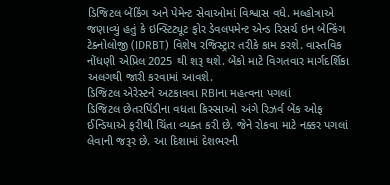ડિજિટલ બેંકિંગ અને પેમેન્ટ સેવાઓમાં વિશ્વાસ વધે. મલ્હોત્રાએ જણાવ્યું હતું કે ઇન્સ્ટિટ્યૂટ ફોર ડેવલપમેન્ટ એન્ડ રિસર્ચ ઇન બેન્કિંગ ટેક્નોલોજી (IDRBT) વિશેષ રજિસ્ટ્રાર તરીકે કામ કરશે. વાસ્તવિક નોંધણી એપ્રિલ 2025 થી શરૂ થશે. બેંકો માટે વિગતવાર માર્ગદર્શિકા અલગથી જારી કરવામાં આવશે.
ડિજિટલ એરેસ્ટને અટકાવવા RBIના મહત્વના પગલાં
ડિજિટલ છેતરપિંડીના વધતા કિસ્સાઓ અંગે રિઝર્વ બેંક ઓફ ઈન્ડિયાએ ફરીથી ચિંતા વ્યક્ત કરી છે. જેને રોકવા માટે નક્કર પગલાં લેવાની જરૂર છે. આ દિશામાં દેશભરની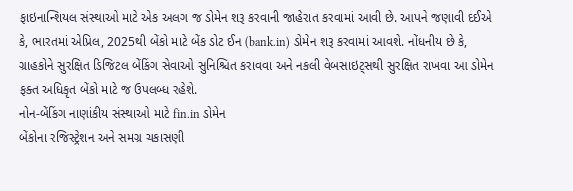ફાઇનાન્શિયલ સંસ્થાઓ માટે એક અલગ જ ડોમેન શરૂ કરવાની જાહેરાત કરવામાં આવી છે. આપને જણાવી દઈએ કે, ભારતમાં એપ્રિલ, 2025થી બેંકો માટે બેંક ડોટ ઈન (bank.in) ડોમેન શરૂ કરવામાં આવશે. નોંધનીય છે કે, ગ્રાહકોને સુરક્ષિત ડિજિટલ બેંકિંગ સેવાઓ સુનિશ્ચિત કરાવવા અને નકલી વેબસાઇટ્સથી સુરક્ષિત રાખવા આ ડોમેન ફક્ત અધિકૃત બેંકો માટે જ ઉપલબ્ધ રહેશે.
નોન-બેંકિંગ નાણાંકીય સંસ્થાઓ માટે fin.in ડોમેન
બેંકોના રજિસ્ટ્રેશન અને સમગ્ર ચકાસણી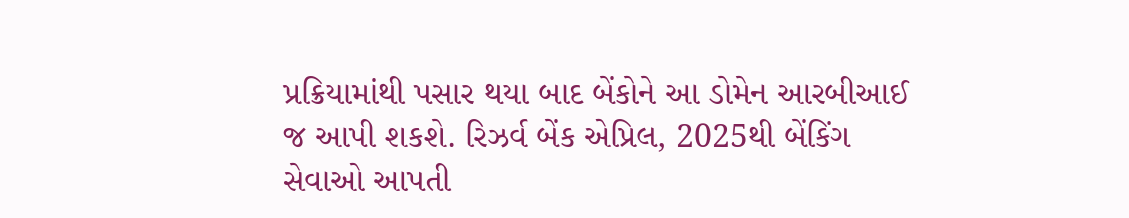પ્રક્રિયામાંથી પસાર થયા બાદ બેંકોને આ ડોમેન આરબીઆઈ જ આપી શકશે. રિઝર્વ બેંક એપ્રિલ, 2025થી બેંકિંગ સેવાઓ આપતી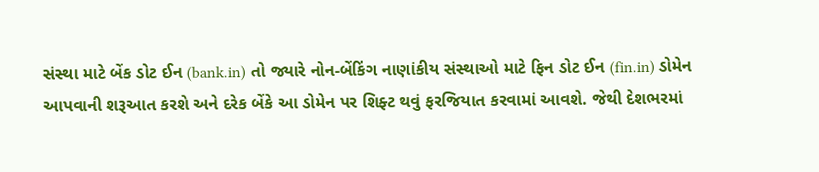સંસ્થા માટે બેંક ડોટ ઈન (bank.in) તો જ્યારે નોન-બેંકિંગ નાણાંકીય સંસ્થાઓ માટે ફિન ડોટ ઈન (fin.in) ડોમેન આપવાની શરૂઆત કરશે અને દરેક બેંકે આ ડોમેન પર શિફ્ટ થવું ફરજિયાત કરવામાં આવશે. જેથી દેશભરમાં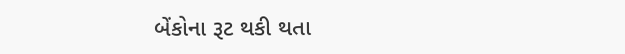બેંકોના રૂટ થકી થતા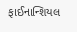ફાઈનાન્શિયલ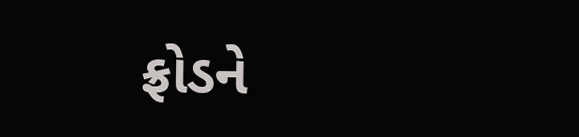ફ્રોડને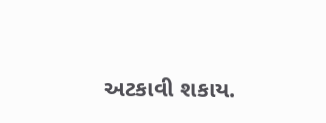અટકાવી શકાય.